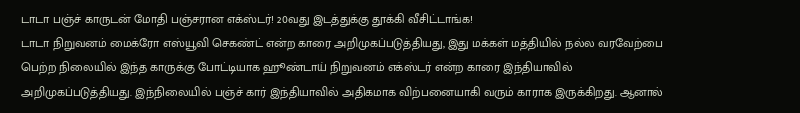டாடா பஞ்ச் காருடன் மோதி பஞ்சரான எக்ஸ்டர்! 20வது இடத்துக்கு தூக்கி வீசிட்டாங்க!
டாடா நிறுவனம் மைக்ரோ எஸ்யூவி செகண்ட் என்ற காரை அறிமுகப்படுத்தியது, இது மக்கள் மத்தியில் நல்ல வரவேற்பை பெற்ற நிலையில் இந்த காருக்கு போட்டியாக ஹூண்டாய் நிறுவனம் எக்ஸ்டர் என்ற காரை இந்தியாவில் அறிமுகப்படுத்தியது. இந்நிலையில் பஞ்ச் கார் இந்தியாவில் அதிகமாக விற்பனையாகி வரும் காராக இருக்கிறது. ஆனால்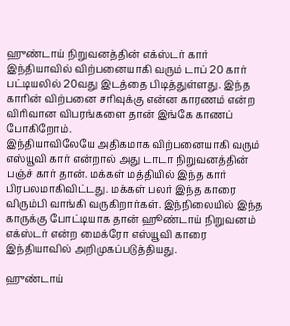ஹுண்டாய் நிறுவனத்தின் எக்ஸ்டர் கார் இந்தியாவில் விற்பனையாகி வரும் டாப் 20 கார் பட்டியலில் 20வது இடத்தை பிடித்துள்ளது. இந்த காரின் விற்பனை சரிவுக்கு என்ன காரணம் என்ற விரிவான விபரங்களை தான் இங்கே காணப் போகிறோம்.
இந்தியாவிலேயே அதிகமாக விற்பனையாகி வரும் எஸ்யூவி கார் என்றால் அது டாடா நிறுவனத்தின் பஞ்ச் கார் தான். மக்கள் மத்தியில் இந்த கார் பிரபலமாகிவிட்டது. மக்கள் பலர் இந்த காரை விரும்பி வாங்கி வருகிறார்கள். இந்நிலையில் இந்த காருக்கு போட்டியாக தான் ஹூண்டாய் நிறுவனம் எக்ஸ்டர் என்ற மைக்ரோ எஸ்யூவி காரை இந்தியாவில் அறிமுகப்படுத்தியது.

ஹுண்டாய்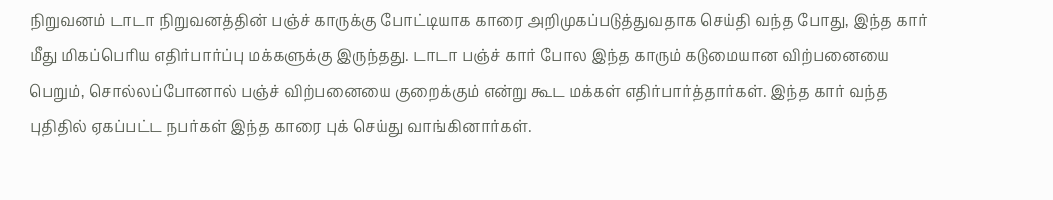நிறுவனம் டாடா நிறுவனத்தின் பஞ்ச் காருக்கு போட்டியாக காரை அறிமுகப்படுத்துவதாக செய்தி வந்த போது, இந்த கார் மீது மிகப்பெரிய எதிர்பார்ப்பு மக்களுக்கு இருந்தது. டாடா பஞ்ச் கார் போல இந்த காரும் கடுமையான விற்பனையை பெறும், சொல்லப்போனால் பஞ்ச் விற்பனையை குறைக்கும் என்று கூட மக்கள் எதிர்பார்த்தார்கள். இந்த கார் வந்த புதிதில் ஏகப்பட்ட நபர்கள் இந்த காரை புக் செய்து வாங்கினார்கள்.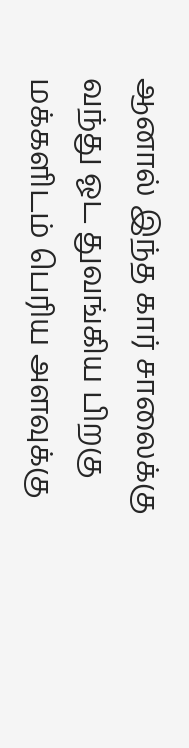ஆனால் இந்த கார் சாலைக்கு வந்து ஓட துவங்கிய பிறகு மக்களிடம் பெரிய அளவுக்கு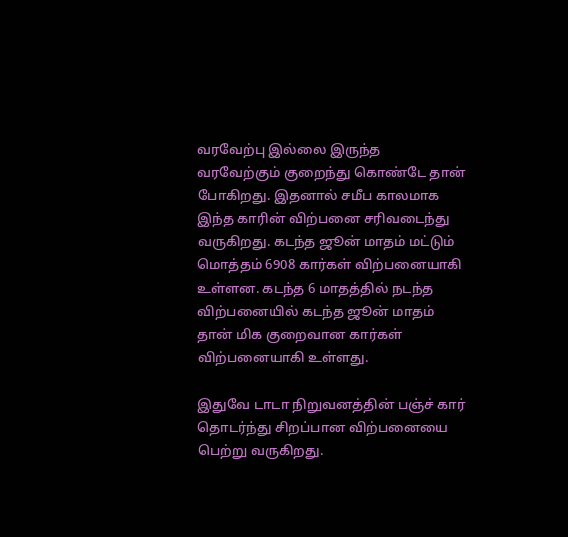வரவேற்பு இல்லை இருந்த வரவேற்கும் குறைந்து கொண்டே தான் போகிறது. இதனால் சமீப காலமாக இந்த காரின் விற்பனை சரிவடைந்து வருகிறது. கடந்த ஜூன் மாதம் மட்டும் மொத்தம் 6908 கார்கள் விற்பனையாகி உள்ளன. கடந்த 6 மாதத்தில் நடந்த விற்பனையில் கடந்த ஜூன் மாதம் தான் மிக குறைவான கார்கள் விற்பனையாகி உள்ளது.

இதுவே டாடா நிறுவனத்தின் பஞ்ச் கார் தொடர்ந்து சிறப்பான விற்பனையை பெற்று வருகிறது.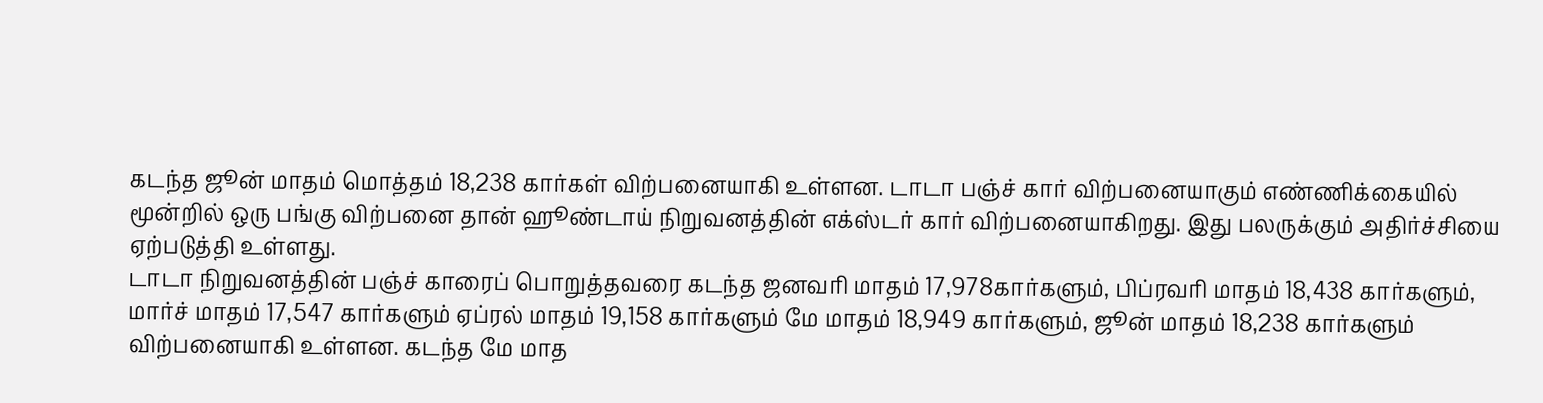கடந்த ஜூன் மாதம் மொத்தம் 18,238 கார்கள் விற்பனையாகி உள்ளன. டாடா பஞ்ச் கார் விற்பனையாகும் எண்ணிக்கையில் மூன்றில் ஒரு பங்கு விற்பனை தான் ஹூண்டாய் நிறுவனத்தின் எக்ஸ்டர் கார் விற்பனையாகிறது. இது பலருக்கும் அதிர்ச்சியை ஏற்படுத்தி உள்ளது.
டாடா நிறுவனத்தின் பஞ்ச் காரைப் பொறுத்தவரை கடந்த ஜனவரி மாதம் 17,978கார்களும், பிப்ரவரி மாதம் 18,438 கார்களும், மார்ச் மாதம் 17,547 கார்களும் ஏப்ரல் மாதம் 19,158 கார்களும் மே மாதம் 18,949 கார்களும், ஜூன் மாதம் 18,238 கார்களும் விற்பனையாகி உள்ளன. கடந்த மே மாத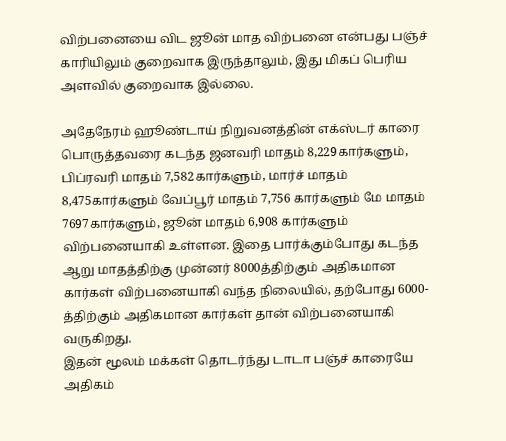விற்பனையை விட ஜூன் மாத விற்பனை என்பது பஞ்ச் காரியிலும் குறைவாக இருந்தாலும், இது மிகப் பெரிய அளவில் குறைவாக இல்லை.

அதேநேரம் ஹூண்டாய் நிறுவனத்தின் எக்ஸ்டர் காரை பொருத்தவரை கடந்த ஜனவரி மாதம் 8,229கார்களும், பிப்ரவரி மாதம் 7,582கார்களும், மார்ச் மாதம் 8,475கார்களும் வேப்பூர் மாதம் 7,756 கார்களும் மே மாதம் 7697கார்களும், ஜூன் மாதம் 6,908 கார்களும் விற்பனையாகி உள்ளன. இதை பார்க்கும்போது கடந்த ஆறு மாதத்திற்கு முன்னர் 8000த்திற்கும் அதிகமான கார்கள் விற்பனையாகி வந்த நிலையில், தற்போது 6000-த்திற்கும் அதிகமான கார்கள் தான் விற்பனையாகி வருகிறது.
இதன் மூலம் மக்கள் தொடர்ந்து டாடா பஞ்ச் காரையே அதிகம்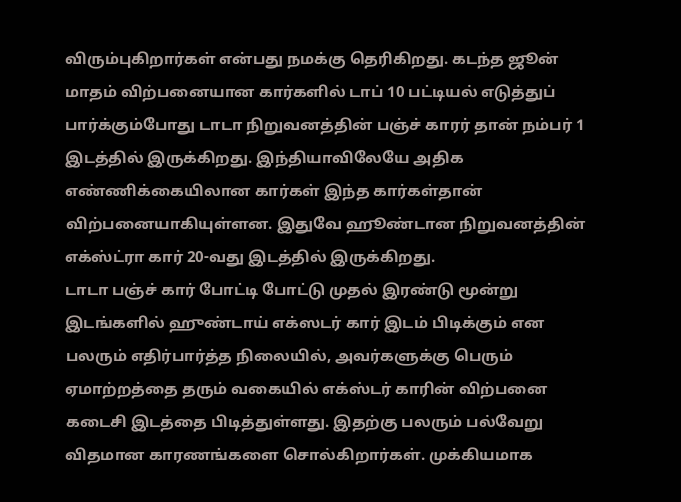விரும்புகிறார்கள் என்பது நமக்கு தெரிகிறது. கடந்த ஜூன் மாதம் விற்பனையான கார்களில் டாப் 10 பட்டியல் எடுத்துப் பார்க்கும்போது டாடா நிறுவனத்தின் பஞ்ச் காரர் தான் நம்பர் 1 இடத்தில் இருக்கிறது. இந்தியாவிலேயே அதிக எண்ணிக்கையிலான கார்கள் இந்த கார்கள்தான் விற்பனையாகியுள்ளன. இதுவே ஹூண்டான நிறுவனத்தின் எக்ஸ்ட்ரா கார் 20-வது இடத்தில் இருக்கிறது.
டாடா பஞ்ச் கார் போட்டி போட்டு முதல் இரண்டு மூன்று இடங்களில் ஹுண்டாய் எக்ஸடர் கார் இடம் பிடிக்கும் என பலரும் எதிர்பார்த்த நிலையில், அவர்களுக்கு பெரும் ஏமாற்றத்தை தரும் வகையில் எக்ஸ்டர் காரின் விற்பனை கடைசி இடத்தை பிடித்துள்ளது. இதற்கு பலரும் பல்வேறு விதமான காரணங்களை சொல்கிறார்கள். முக்கியமாக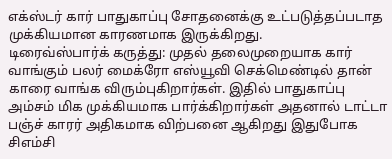எக்ஸ்டர் கார் பாதுகாப்பு சோதனைக்கு உட்படுத்தப்படாத முக்கியமான காரணமாக இருக்கிறது.
டிரைவ்ஸ்பார்க் கருத்து: முதல் தலைமுறையாக கார் வாங்கும் பலர் மைக்ரோ எஸ்யூவி செக்மெண்டில் தான் காரை வாங்க விரும்புகிறார்கள். இதில் பாதுகாப்பு அம்சம் மிக முக்கியமாக பார்க்கிறார்கள் அதனால் டாட்டா பஞ்ச் காரர் அதிகமாக விற்பனை ஆகிறது இதுபோக சிஎம்சி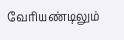வேரியண்டிலும்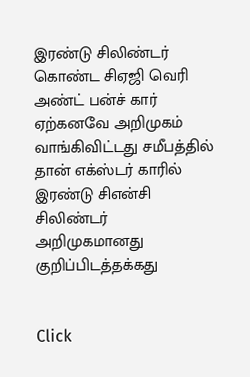இரண்டு சிலிண்டர் கொண்ட சிஏஜி வெரி அண்ட் பன்ச் கார் ஏற்கனவே அறிமுகம் வாங்கிவிட்டது சமீபத்தில் தான் எக்ஸ்டர் காரில் இரண்டு சிஎன்சி சிலிண்டர் அறிமுகமானது குறிப்பிடத்தக்கது


Click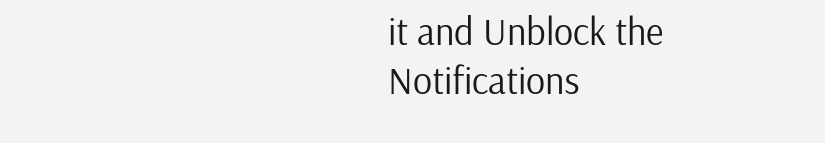it and Unblock the Notifications